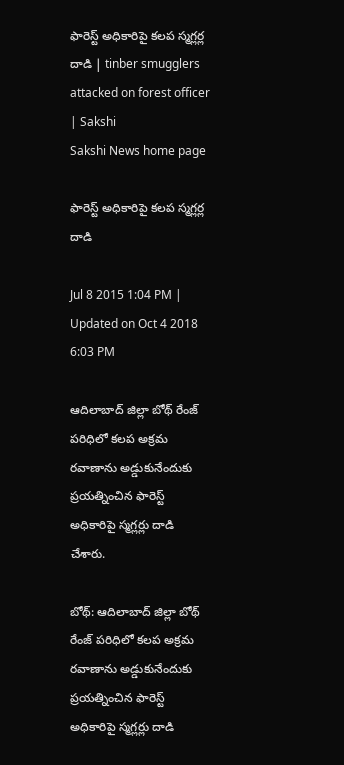ఫారెస్ట్ అధికారిపై కలప స్మగ్లర్ల దాడి | tinber smugglers attacked on forest officer | Sakshi
Sakshi News home page

ఫారెస్ట్ అధికారిపై కలప స్మగ్లర్ల దాడి

Jul 8 2015 1:04 PM | Updated on Oct 4 2018 6:03 PM

ఆదిలాబాద్ జిల్లా బోథ్ రేంజ్ పరిధిలో కలప అక్రమ రవాణాను అడ్డుకునేందుకు ప్రయత్నించిన ఫారెస్ట్ అధికారిపై స్మగ్లర్లు దాడి చేశారు.

బోథ్: ఆదిలాబాద్ జిల్లా బోథ్ రేంజ్ పరిధిలో కలప అక్రమ రవాణాను అడ్డుకునేందుకు ప్రయత్నించిన ఫారెస్ట్ అధికారిపై స్మగ్లర్లు దాడి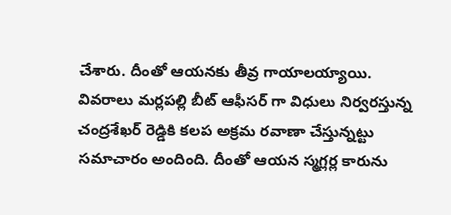చేశారు. దీంతో ఆయనకు తీవ్ర గాయాలయ్యాయి. వివరాలు మర్లపల్లి బీట్ ఆఫీసర్ గా విధులు నిర్వరస్తున్న చంద్రశేఖర్ రెడ్డికి కలప అక్రమ రవాణా చేస్తున్నట్టు సమాచారం అందింది. దీంతో ఆయన స్మగ్లర్ల కారును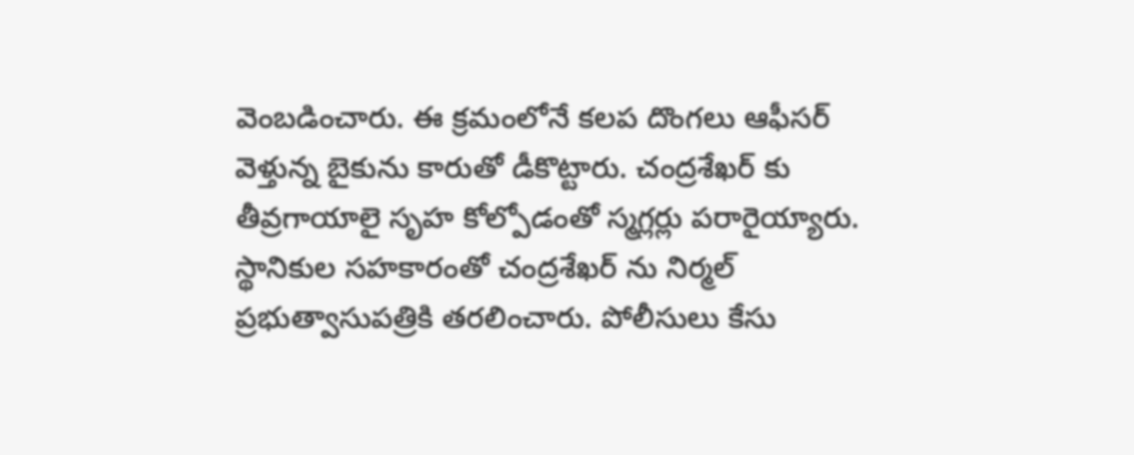వెంబడించారు. ఈ క్రమంలోనే కలప దొంగలు ఆఫీసర్ వెళ్తున్న బైకును కారుతో డీకొట్టారు. చంద్రశేఖర్ కు తీవ్రగాయాలై సృహ కోల్పోడంతో స్మగ్లర్లు పరారైయ్యారు. స్థానికుల సహకారంతో చంద్రశేఖర్ ను నిర్మల్ ప్రభుత్వాసుపత్రికి తరలించారు. పోలీసులు కేసు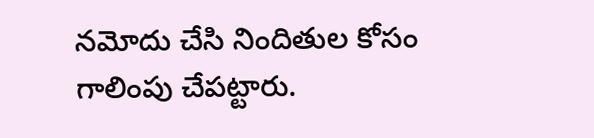నమోదు చేసి నిందితుల కోసం గాలింపు చేపట్టారు.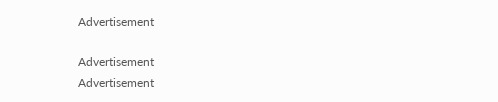Advertisement

Advertisement
Advertisement